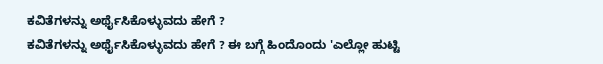ಕವಿತೆಗಳನ್ನು ಅರ್ಥೈಸಿಕೊಳ್ಳುವದು ಹೇಗೆ ?
ಕವಿತೆಗಳನ್ನು ಅರ್ಥೈಸಿಕೊಳ್ಳುವದು ಹೇಗೆ ? ಈ ಬಗ್ಗೆ ಹಿಂದೊಂದು 'ಎಲ್ಲೋ ಹುಟ್ಟಿ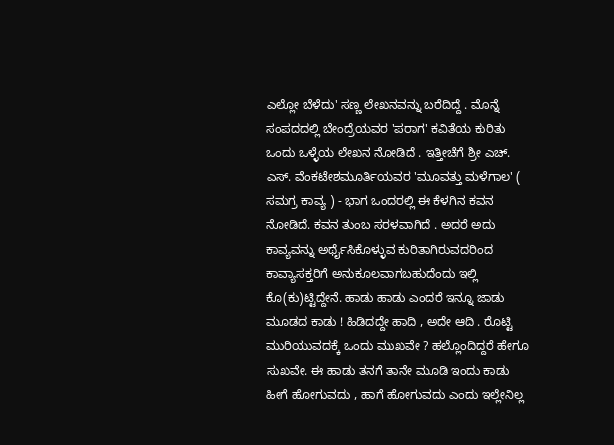ಎಲ್ಲೋ ಬೆಳೆದು' ಸಣ್ಣ ಲೇಖನವನ್ನು ಬರೆದಿದ್ದೆ . ಮೊನ್ನೆ ಸಂಪದದಲ್ಲಿ ಬೇಂದ್ರೆಯವರ 'ಪರಾಗ' ಕವಿತೆಯ ಕುರಿತು ಒಂದು ಒಳ್ಳೆಯ ಲೇಖನ ನೋಡಿದೆ . ಇತ್ತೀಚೆಗೆ ಶ್ರೀ ಎಚ್. ಎಸ್. ವೆಂಕಟೇಶಮೂರ್ತಿಯವರ 'ಮೂವತ್ತು ಮಳೆಗಾಲ' ( ಸಮಗ್ರ ಕಾವ್ಯ ) - ಭಾಗ ಒಂದರಲ್ಲಿ ಈ ಕೆಳಗಿನ ಕವನ ನೋಡಿದೆ. ಕವನ ತುಂಬ ಸರಳವಾಗಿದೆ . ಅದರೆ ಅದು ಕಾವ್ಯವನ್ನು ಅರ್ಥೈಸಿಕೊಳ್ಳುವ ಕುರಿತಾಗಿರುವದರಿಂದ ಕಾವ್ಯಾಸಕ್ತರಿಗೆ ಅನುಕೂಲವಾಗಬಹುದೆಂದು ಇಲ್ಲಿ ಕೊ(ಕು)ಟ್ಟಿದ್ದೇನೆ. ಹಾಡು ಹಾಡು ಎಂದರೆ ಇನ್ನೂ ಜಾಡು ಮೂಡದ ಕಾಡು ! ಹಿಡಿದದ್ದೇ ಹಾದಿ , ಅದೇ ಆದಿ . ರೊಟ್ಟಿ ಮುರಿಯುವದಕ್ಕೆ ಒಂದು ಮುಖವೇ ? ಹಲ್ಲೊಂದಿದ್ದರೆ ಹೇಗೂ ಸುಖವೇ. ಈ ಹಾಡು ತನಗೆ ತಾನೇ ಮೂಡಿ ಇಂದು ಕಾಡು ಹೀಗೆ ಹೋಗುವದು , ಹಾಗೆ ಹೋಗುವದು ಎಂದು ಇಲ್ಲೇನಿಲ್ಲ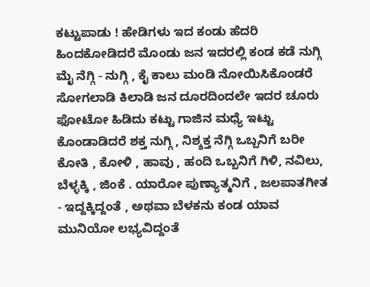ಕಟ್ಟುಪಾಡು ! ಹೇಡಿಗಳು ಇದ ಕಂಡು ಹೆದರಿ ಹಿಂದಕೋಡಿದರೆ ಮೊಂಡು ಜನ ಇದರಲ್ಲಿ ಕಂಡ ಕಡೆ ನುಗ್ಗಿ ಮೈ ನೆಗ್ಗಿ - ನುಗ್ಗಿ , ಕೈ ಕಾಲು ಮಂಡಿ ನೋಯಿಸಿಕೊಂಡರೆ ಸೋಗಲಾಡಿ ಕಿಲಾಡಿ ಜನ ದೂರದಿಂದಲೇ ಇದರ ಚೂರು ಫೋಟೋ ಹಿಡಿದು ಕಟ್ಟು ಗಾಜಿನ ಮಧ್ಯೆ ಇಟ್ಟು ಕೊಂಡಾಡಿದರೆ ಶಕ್ತ ನುಗ್ಗಿ , ನಿಶ್ಶಕ್ತ ನೆಗ್ಗಿ ಒಬ್ಬನಿಗೆ ಬರೀ ಕೋತಿ , ಕೋಳಿ , ಹಾವು , ಹಂದಿ ಒಬ್ಬನಿಗೆ ಗಿಳಿ, ನವಿಲು, ಬೆಳ್ಳಕ್ಕಿ , ಜಿಂಕೆ . ಯಾರೋ ಪುಣ್ಯಾತ್ಮನಿಗೆ , ಜಲಪಾತಗೀತ - ಇದ್ದಕ್ಕಿದ್ದಂತೆ , ಅಥವಾ ಬೆಳಕನು ಕಂಡ ಯಾವ ಮುನಿಯೋ ಲಭ್ಯವಿದ್ದಂತೆ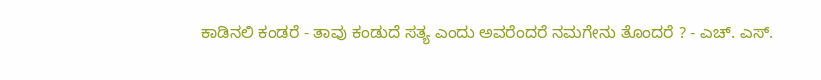ಕಾಡಿನಲಿ ಕಂಡರೆ - ತಾವು ಕಂಡುದೆ ಸತ್ಯ ಎಂದು ಅವರೆಂದರೆ ನಮಗೇನು ತೊಂದರೆ ? - ಎಚ್. ಎಸ್.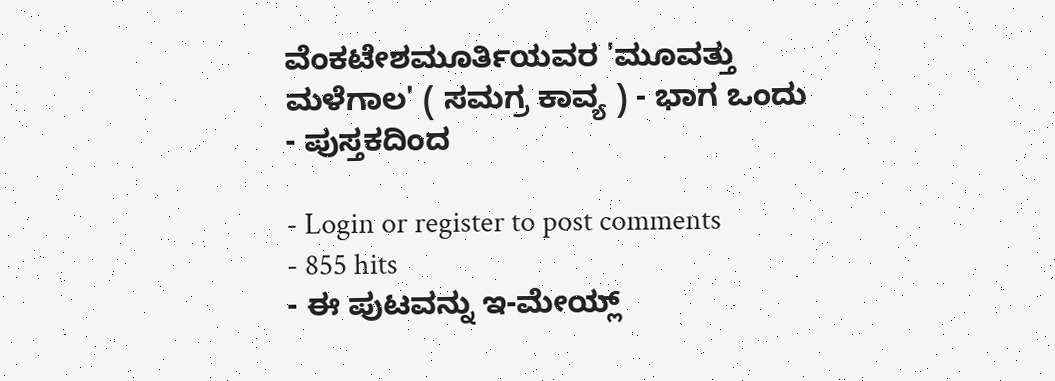ವೆಂಕಟೇಶಮೂರ್ತಿಯವರ 'ಮೂವತ್ತು ಮಳೆಗಾಲ' ( ಸಮಗ್ರ ಕಾವ್ಯ ) - ಭಾಗ ಒಂದು - ಪುಸ್ತಕದಿಂದ

- Login or register to post comments
- 855 hits
- ಈ ಪುಟವನ್ನು ಇ-ಮೇಯ್ಲ್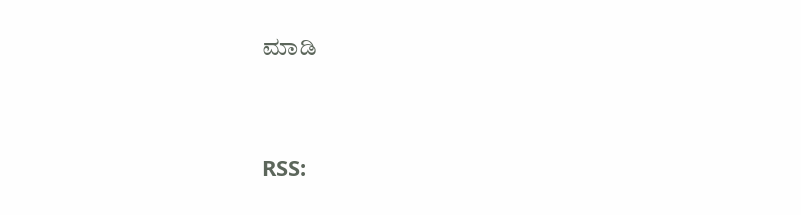ಮಾಡಿ




RSS: